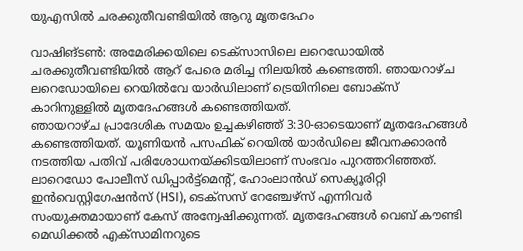യുഎസിൽ ചരക്കുതീവണ്ടിയിൽ ആറു മൃതദേഹം

വാഷിങ്ടൺ: അമേരിക്കയിലെ ടെക്സാസിലെ ലറെഡോയിൽ ചരക്കുതീവണ്ടിയിൽ ആറ് പേരെ മരിച്ച നിലയിൽ കണ്ടെത്തി. ഞായറാഴ്ച ലറെഡോയിലെ റെയിൽവേ യാർഡിലാണ് ട്രെയിനിലെ ബോക്സ് കാറിനുള്ളിൽ മൃതദേഹങ്ങൾ കണ്ടെത്തിയത്.
ഞായറാഴ്ച പ്രാദേശിക സമയം ഉച്ചകഴിഞ്ഞ് 3:30-ഓടെയാണ് മൃതദേഹങ്ങൾ കണ്ടെത്തിയത്. യൂണിയൻ പസഫിക് റെയിൽ യാർഡിലെ ജീവനക്കാരൻ നടത്തിയ പതിവ് പരിശോധനയ്ക്കിടയിലാണ് സംഭവം പുറത്തറിഞ്ഞത്.
ലാറെഡോ പോലീസ് ഡിപ്പാർട്ട്മെന്റ്, ഹോംലാൻഡ് സെക്യൂരിറ്റി ഇൻവെസ്റ്റിഗേഷൻസ് (HSI), ടെക്സസ് റേഞ്ചേഴ്സ് എന്നിവർ സംയുക്തമായാണ് കേസ് അന്വേഷിക്കുന്നത്. മൃതദേഹങ്ങൾ വെബ് കൗണ്ടി മെഡിക്കൽ എക്സാമിനറുടെ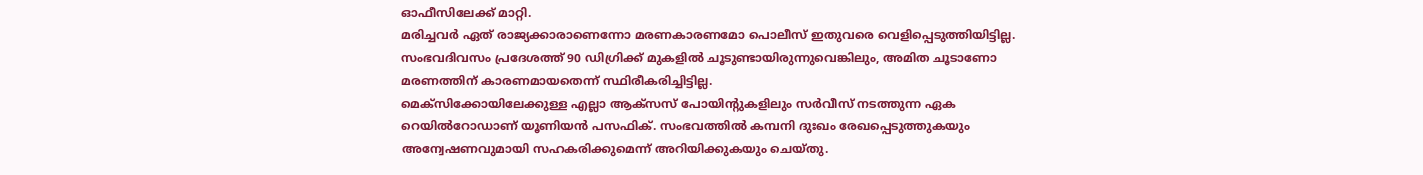ഓഫീസിലേക്ക് മാറ്റി.
മരിച്ചവർ ഏത് രാജ്യക്കാരാണെന്നോ മരണകാരണമോ പൊലീസ് ഇതുവരെ വെളിപ്പെടുത്തിയിട്ടില്ല. സംഭവദിവസം പ്രദേശത്ത് 90 ഡിഗ്രിക്ക് മുകളിൽ ചൂടുണ്ടായിരുന്നുവെങ്കിലും, അമിത ചൂടാണോ മരണത്തിന് കാരണമായതെന്ന് സ്ഥിരീകരിച്ചിട്ടില്ല.
മെക്സിക്കോയിലേക്കുള്ള എല്ലാ ആക്സസ് പോയിന്റുകളിലും സർവീസ് നടത്തുന്ന ഏക റെയിൽറോഡാണ് യൂണിയൻ പസഫിക്. സംഭവത്തിൽ കമ്പനി ദുഃഖം രേഖപ്പെടുത്തുകയും അന്വേഷണവുമായി സഹകരിക്കുമെന്ന് അറിയിക്കുകയും ചെയ്തു.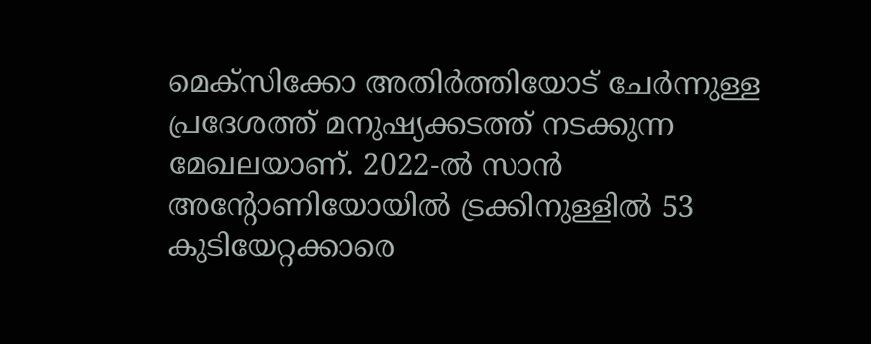മെക്സിക്കോ അതിർത്തിയോട് ചേർന്നുള്ള പ്രദേശത്ത് മനുഷ്യക്കടത്ത് നടക്കുന്ന മേഖലയാണ്. 2022-ൽ സാൻ അന്റോണിയോയിൽ ട്രക്കിനുള്ളിൽ 53 കുടിയേറ്റക്കാരെ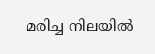മരിച്ച നിലയിൽ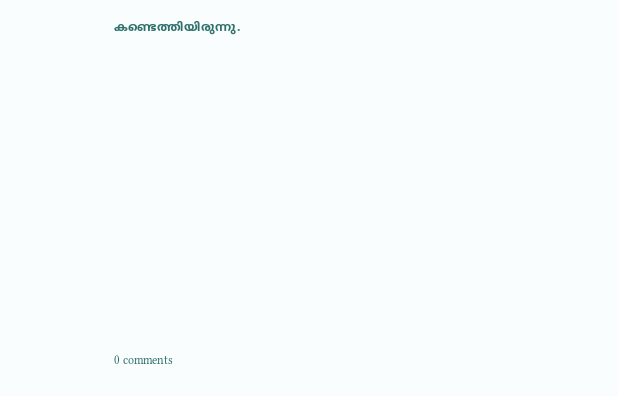കണ്ടെത്തിയിരുന്നു.











0 comments